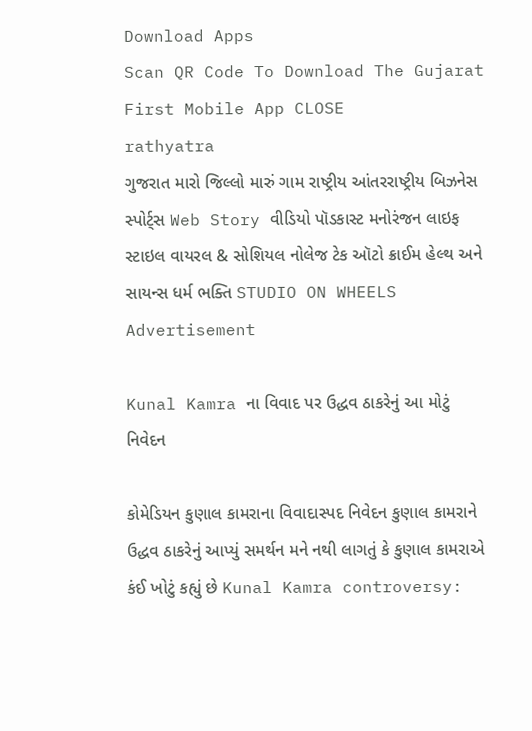Download Apps
Scan QR Code To Download The Gujarat First Mobile App CLOSE
rathyatra
ગુજરાત મારો જિલ્લો મારું ગામ રાષ્ટ્રીય આંતરરાષ્ટ્રીય બિઝનેસ સ્પોર્ટ્સ Web Story વીડિયો પૉડકાસ્ટ મનોરંજન લાઇફ સ્ટાઇલ વાયરલ & સોશિયલ નોલેજ ટેક ઑટો ક્રાઈમ હેલ્થ અને સાયન્સ ધર્મ ભક્તિ STUDIO ON WHEELS
Advertisement

Kunal Kamra ના વિવાદ પર ઉદ્ધવ ઠાકરેનું આ મોટું નિવેદન

કોમેડિયન કુણાલ કામરાના વિવાદાસ્પદ નિવેદન કુણાલ કામરાને ઉદ્ધવ ઠાકરેનું આપ્યું સમર્થન મને નથી લાગતું કે કુણાલ કામરાએ કંઈ ખોટું કહ્યું છે Kunal Kamra controversy: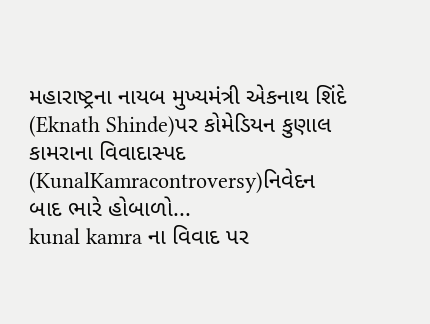મહારાષ્ટ્રના નાયબ મુખ્યમંત્રી એકનાથ શિંદે (Eknath Shinde)પર કોમેડિયન કુણાલ કામરાના વિવાદાસ્પદ (KunalKamracontroversy)નિવેદન બાદ ભારે હોબાળો...
kunal kamra ના વિવાદ પર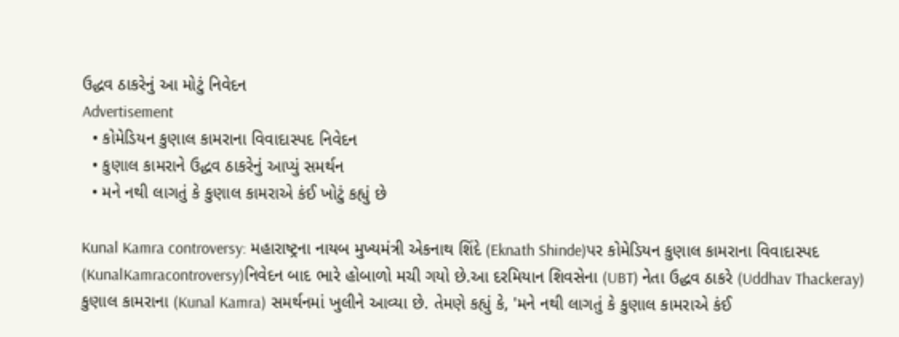ઉદ્ધવ ઠાકરેનું આ મોટું નિવેદન
Advertisement
  • કોમેડિયન કુણાલ કામરાના વિવાદાસ્પદ નિવેદન
  • કુણાલ કામરાને ઉદ્ધવ ઠાકરેનું આપ્યું સમર્થન
  • મને નથી લાગતું કે કુણાલ કામરાએ કંઈ ખોટું કહ્યું છે

Kunal Kamra controversy: મહારાષ્ટ્રના નાયબ મુખ્યમંત્રી એકનાથ શિંદે (Eknath Shinde)પર કોમેડિયન કુણાલ કામરાના વિવાદાસ્પદ (KunalKamracontroversy)નિવેદન બાદ ભારે હોબાળો મચી ગયો છે.આ દરમિયાન શિવસેના (UBT) નેતા ઉદ્ધવ ઠાકરે (Uddhav Thackeray) કુણાલ કામરાના (Kunal Kamra) સમર્થનમાં ખુલીને આવ્યા છે. તેમણે કહ્યું કે, 'મને નથી લાગતું કે કુણાલ કામરાએ કંઈ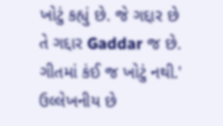ખોટું કહ્યું છે. જે ગદ્દાર છે તે ગદ્દાર Gaddar જ છે. ગીતમાં કંઈ જ ખોટું નથી.' ઉલ્લેખનીય છે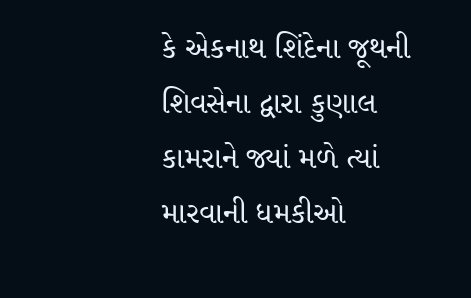કે એકનાથ શિંદેના જૂથની શિવસેના દ્વારા કુણાલ કામરાને જ્યાં મળે ત્યાં મારવાની ધમકીઓ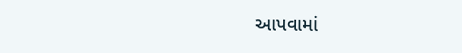આપવામાં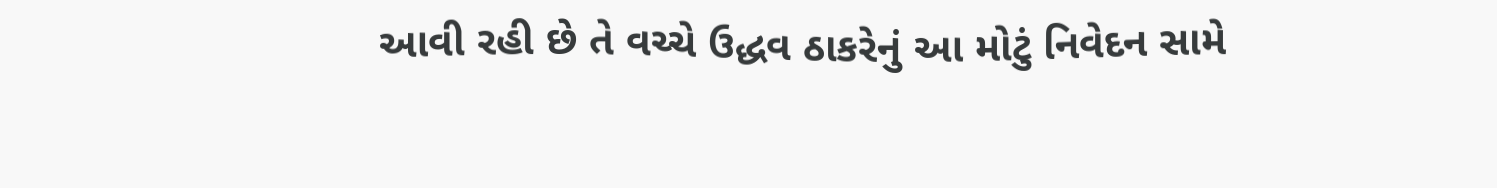આવી રહી છે તે વચ્ચે ઉદ્ધવ ઠાકરેનું આ મોટું નિવેદન સામે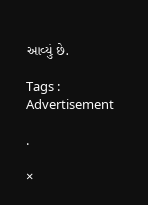આવ્યું છે.

Tags :
Advertisement

.

×